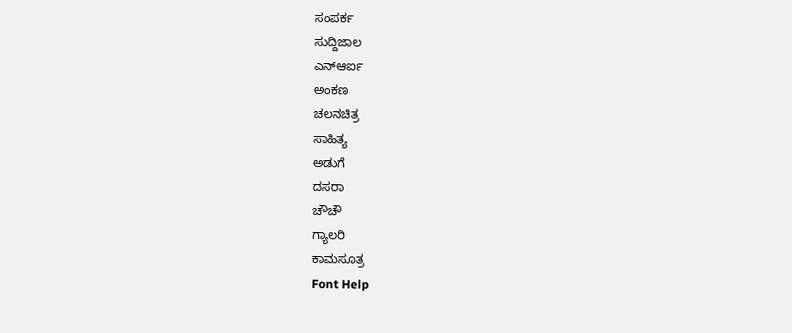ಸಂಪರ್ಕ
ಸುದ್ದಿಜಾಲ
ಎನ್ಆರ್ಐ
ಅಂಕಣ
ಚಲನಚಿತ್ರ
ಸಾಹಿತ್ಯ
ಅಡುಗೆ
ದಸರಾ
ಚೌಚೌ
ಗ್ಯಾಲರಿ
ಕಾಮಸೂತ್ರ
Font Help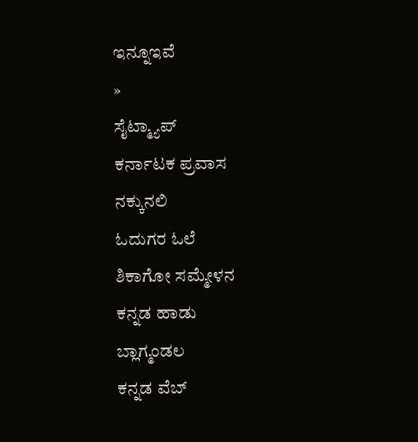ಇನ್ನೂಇವೆ
»
ಸೈಟ್ಮ್ಯಾಪ್
ಕರ್ನಾಟಕ ಪ್ರವಾಸ
ನಕ್ಕುನಲಿ
ಓದುಗರ ಓಲೆ
ಶಿಕಾಗೋ ಸಮ್ಮೇಳನ
ಕನ್ನಡ ಹಾಡು
ಬ್ಲಾಗ್ಮಂಡಲ
ಕನ್ನಡ ವೆಬ್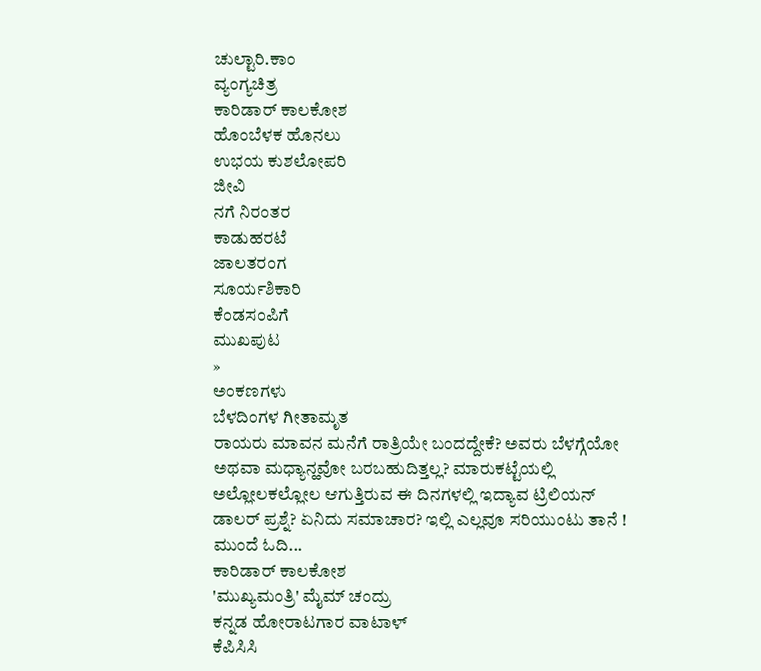ಚುಲ್ಟಾರಿ.ಕಾಂ
ವ್ಯಂಗ್ಯಚಿತ್ರ
ಕಾರಿಡಾರ್ ಕಾಲಕೋಶ
ಹೊಂಬೆಳಕ ಹೊನಲು
ಉಭಯ ಕುಶಲೋಪರಿ
ಜೀವಿ
ನಗೆ ನಿರಂತರ
ಕಾಡುಹರಟೆ
ಜಾಲತರಂಗ
ಸೂರ್ಯಶಿಕಾರಿ
ಕೆಂಡಸಂಪಿಗೆ
ಮುಖಪುಟ
»
ಅಂಕಣಗಳು
ಬೆಳದಿಂಗಳ ಗೀತಾಮೃತ
ರಾಯರು ಮಾವನ ಮನೆಗೆ ರಾತ್ರಿಯೇ ಬಂದದ್ದೇಕೆ? ಅವರು ಬೆಳಗ್ಗೆಯೋ ಅಥವಾ ಮಧ್ಯಾನ್ಹವೋ ಬರಬಹುದಿತ್ತಲ್ಲ? ಮಾರುಕಟ್ಟೆಯಲ್ಲಿ ಅಲ್ಲೋಲಕಲ್ಲೋಲ ಆಗುತ್ತಿರುವ ಈ ದಿನಗಳಲ್ಲಿ ಇದ್ಯಾವ ಟ್ರಿಲಿಯನ್ ಡಾಲರ್ ಪ್ರಶ್ನೆ? ಏನಿದು ಸಮಾಚಾರ? ಇಲ್ಲಿ ಎಲ್ಲವೂ ಸರಿಯುಂಟು ತಾನೆ !
ಮುಂದೆ ಓದಿ...
ಕಾರಿಡಾರ್ ಕಾಲಕೋಶ
'ಮುಖ್ಯಮಂತ್ರಿ' ಮೈಮ್ ಚಂದ್ರು
ಕನ್ನಡ ಹೋರಾಟಗಾರ ವಾಟಾಳ್
ಕೆಪಿಸಿಸಿ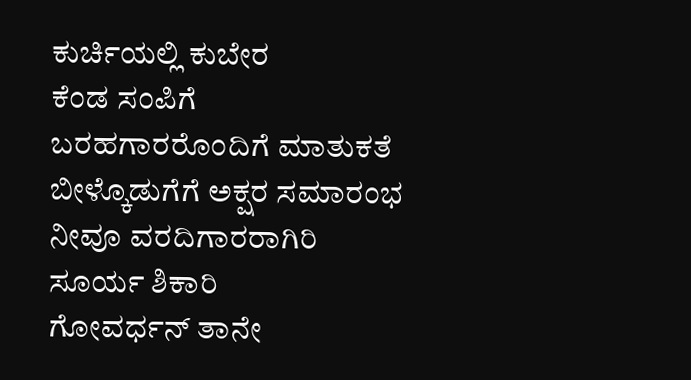ಕುರ್ಚಿಯಲ್ಲಿ ಕುಬೇರ
ಕೆಂಡ ಸಂಪಿಗೆ
ಬರಹಗಾರರೊಂದಿಗೆ ಮಾತುಕತೆ
ಬೀಳ್ಕೊಡುಗೆಗೆ ಅಕ್ಷರ ಸಮಾರಂಭ
ನೀವೂ ವರದಿಗಾರರಾಗಿರಿ
ಸೂರ್ಯ ಶಿಕಾರಿ
ಗೋವರ್ಧನ್ ತಾನೇ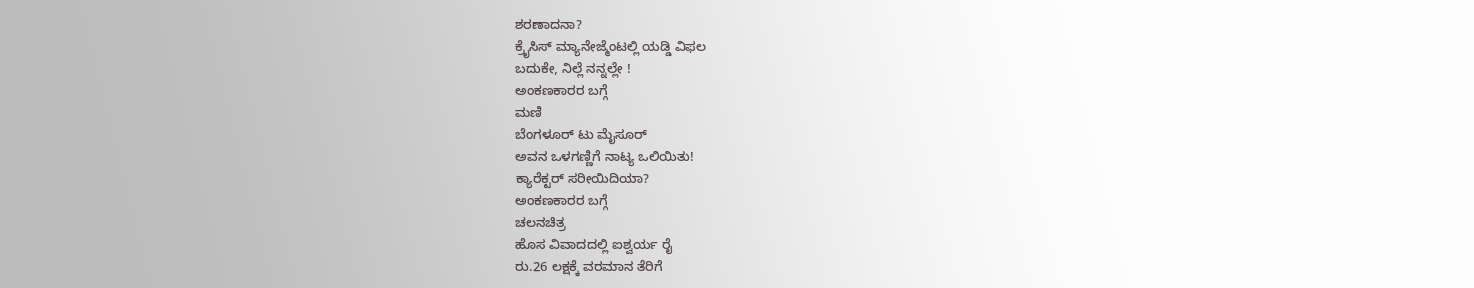ಶರಣಾದನಾ?
ಕ್ರೈಸಿಸ್ ಮ್ಯಾನೇಜ್ಮೆಂಟಲ್ಲಿ ಯಡ್ಡಿ ವಿಫಲ
ಬದುಕೇ, ನಿಲ್ಲೆ ನನ್ನಲ್ಲೇ !
ಅಂಕಣಕಾರರ ಬಗ್ಗೆ
ಮಣಿ
ಬೆಂಗಳೂರ್ ಟು ಮೈಸೂರ್
ಅವನ ಒಳಗಣ್ಣಿಗೆ ನಾಟ್ಯ ಒಲಿಯಿತು!
ಕ್ಯಾರೆಕ್ಟರ್ ಸರೀಯಿದಿಯಾ?
ಅಂಕಣಕಾರರ ಬಗ್ಗೆ
ಚಲನಚಿತ್ರ
ಹೊಸ ವಿವಾದದಲ್ಲಿ ಐಶ್ವರ್ಯ ರೈ
ರು.26 ಲಕ್ಷಕ್ಕೆ ವರಮಾನ ತೆರಿಗೆ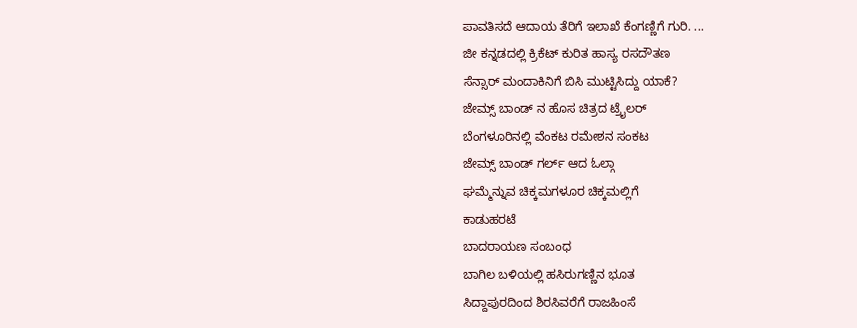ಪಾವತಿಸದೆ ಆದಾಯ ತೆರಿಗೆ ಇಲಾಖೆ ಕೆಂಗಣ್ಣಿಗೆ ಗುರಿ. ...
ಜೀ ಕನ್ನಡದಲ್ಲಿ ಕ್ರಿಕೆಟ್ ಕುರಿತ ಹಾಸ್ಯ ರಸದೌತಣ
ಸೆನ್ಸಾರ್ ಮಂದಾಕಿನಿಗೆ ಬಿಸಿ ಮುಟ್ಟಿಸಿದ್ದು ಯಾಕೆ?
ಜೇಮ್ಸ್ ಬಾಂಡ್ ನ ಹೊಸ ಚಿತ್ರದ ಟ್ರೈಲರ್
ಬೆಂಗಳೂರಿನಲ್ಲಿ ವೆಂಕಟ ರಮೇಶನ ಸಂಕಟ
ಜೇಮ್ಸ್ ಬಾಂಡ್ ಗರ್ಲ್ ಆದ ಓಲ್ಗಾ
ಘಮ್ಮೆನ್ನುವ ಚಿಕ್ಕಮಗಳೂರ ಚಿಕ್ಕಮಲ್ಲಿಗೆ
ಕಾಡುಹರಟೆ
ಬಾದರಾಯಣ ಸಂಬಂಧ
ಬಾಗಿಲ ಬಳಿಯಲ್ಲಿ ಹಸಿರುಗಣ್ಣಿನ ಭೂತ
ಸಿದ್ದಾಪುರದಿಂದ ಶಿರಸಿವರೆಗೆ ರಾಜಹಿಂಸೆ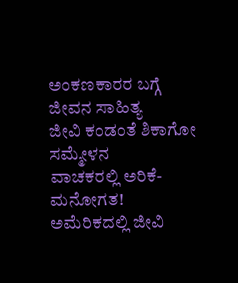ಅಂಕಣಕಾರರ ಬಗ್ಗೆ
ಜೀವನ ಸಾಹಿತ್ಯ
ಜೀವಿ ಕಂಡಂತೆ ಶಿಕಾಗೋ ಸಮ್ಮೇಳನ
ವಾಚಕರಲ್ಲಿ ಅರಿಕೆ-ಮನೋಗತ!
ಅಮೆರಿಕದಲ್ಲಿ ಜೀವಿ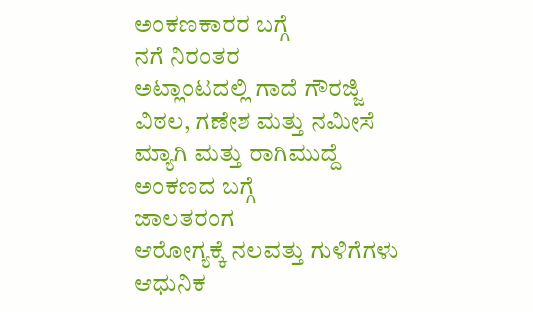ಅಂಕಣಕಾರರ ಬಗ್ಗೆ
ನಗೆ ನಿರಂತರ
ಅಟ್ಲಾಂಟದಲ್ಲಿ ಗಾದೆ ಗೌರಜ್ಜಿ
ವಿಠಲ, ಗಣೇಶ ಮತ್ತು ನಮೀಸೆ
ಮ್ಯಾಗಿ ಮತ್ತು ರಾಗಿಮುದ್ದೆ
ಅಂಕಣದ ಬಗ್ಗೆ
ಜಾಲತರಂಗ
ಆರೋಗ್ಯಕ್ಕೆ ನಲವತ್ತು ಗುಳಿಗೆಗಳು
ಆಧುನಿಕ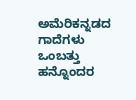ಅಮೆರಿಕನ್ನಡದ ಗಾದೆಗಳು
ಒಂಬತ್ತು ಹನ್ನೊಂದರ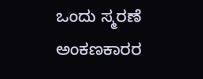ಒಂದು ಸ್ಮರಣೆ
ಅಂಕಣಕಾರರ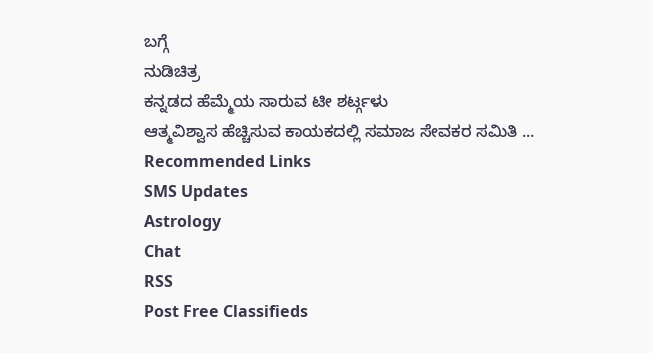ಬಗ್ಗೆ
ನುಡಿಚಿತ್ರ
ಕನ್ನಡದ ಹೆಮ್ಮೆಯ ಸಾರುವ ಟೀ ಶರ್ಟ್ಗಳು
ಆತ್ಮವಿಶ್ವಾಸ ಹೆಚ್ಚಿಸುವ ಕಾಯಕದಲ್ಲಿ ಸಮಾಜ ಸೇವಕರ ಸಮಿತಿ ...
Recommended Links
SMS Updates
Astrology
Chat
RSS
Post Free Classifieds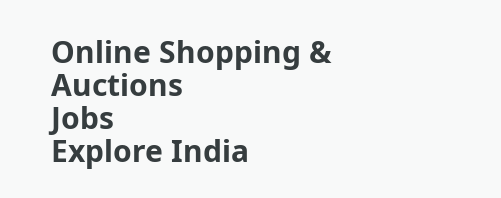Online Shopping & Auctions
Jobs
Explore India